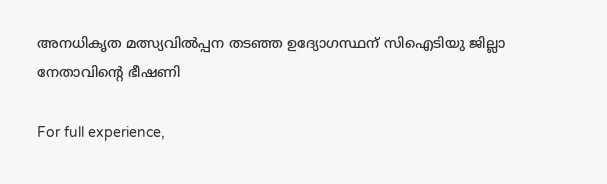അനധികൃത മത്സ്യവില്‍പ്പന തടഞ്ഞ ഉദ്യോഗസ്ഥന് സിഐടിയു ജില്ലാ നേതാവിന്‍റെ ഭീഷണി

For full experience,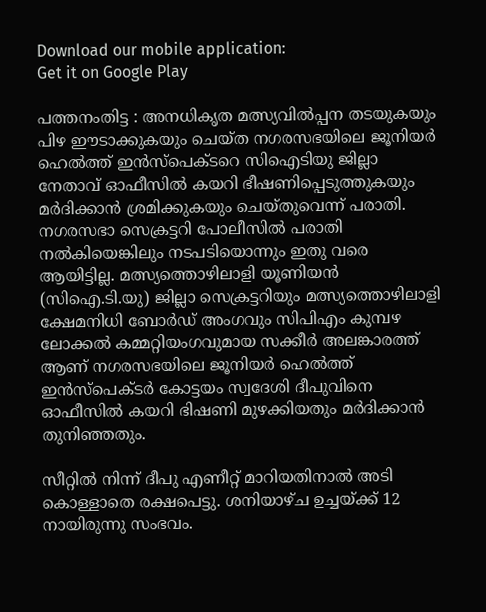Download our mobile application:
Get it on Google Play

പത്തനംതിട്ട : അനധികൃത മത്സ്യവില്‍പ്പന തടയുകയും പിഴ ഈടാക്കുകയും ചെയ്ത നഗരസഭയിലെ ജൂനിയര്‍ ഹെല്‍ത്ത് ഇന്‍സ്പെക്ടറെ സിഐടിയു ജില്ലാ നേതാവ് ഓഫീസില്‍ കയറി ഭീഷണിപ്പെടുത്തുകയും മര്‍ദിക്കാന്‍ ശ്രമിക്കുകയും ചെയ്തുവെന്ന് പരാതി. നഗരസഭാ സെക്രട്ടറി പോലീസില്‍ പരാതി നല്‍കിയെങ്കിലും നടപടിയൊന്നും ഇതു വരെ ആയിട്ടില്ല. മത്സ്യത്തൊഴിലാളി യൂണിയന്‍ (സിഐ.ടി.യു) ജില്ലാ സെക്രട്ടറിയും മത്സ്യത്തൊഴിലാളി ക്ഷേമനിധി ബോര്‍ഡ് അംഗവും സിപിഎം കുമ്പഴ ലോക്കല്‍ കമ്മറ്റിയംഗവുമായ സക്കീര്‍ അലങ്കാരത്ത് ആണ് നഗരസഭയിലെ ജൂനിയര്‍ ഹെല്‍ത്ത് ഇന്‍സ്പെക്ടര്‍ കോട്ടയം സ്വദേശി ദീപുവിനെ ഓഫീസില്‍ കയറി ഭിഷണി മുഴക്കിയതും മര്‍ദിക്കാന്‍ തുനിഞ്ഞതും.

സീറ്റില്‍ നിന്ന് ദീപു എണീറ്റ് മാറിയതിനാല്‍ അടി കൊള്ളാതെ രക്ഷപെട്ടു. ശനിയാഴ്ച ഉച്ചയ്ക്ക് 12 നായിരുന്നു സംഭവം.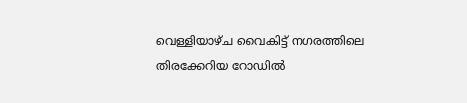വെള്ളിയാഴ്ച വൈകിട്ട് നഗരത്തിലെ തിരക്കേറിയ റോഡില്‍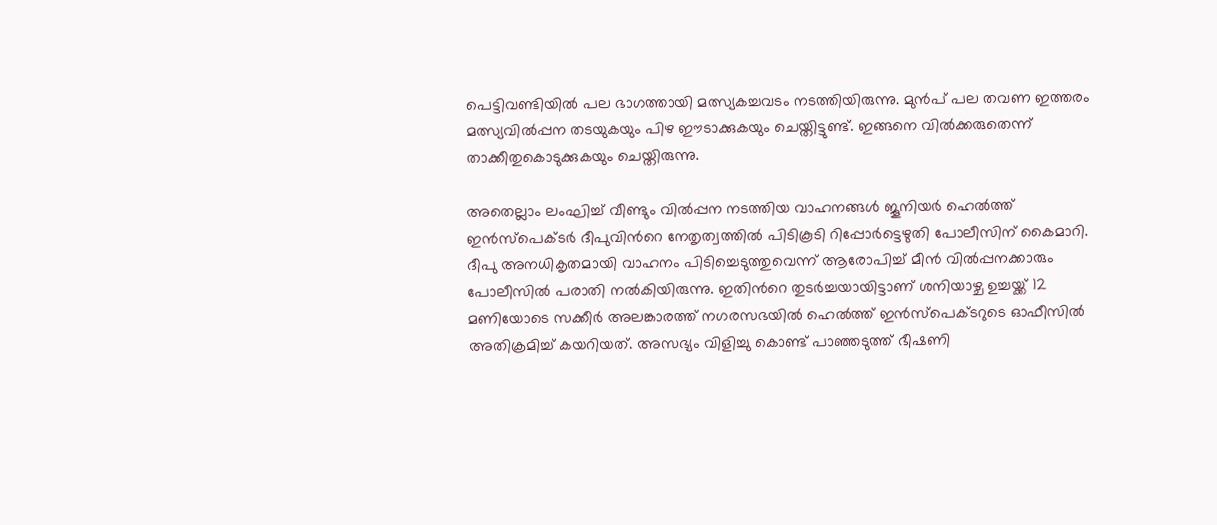പെട്ടിവണ്ടിയില്‍ പല ഭാഗത്തായി മത്സ്യകച്ചവടം നടത്തിയിരുന്നു. മുന്‍പ് പല തവണ ഇത്തരം മത്സ്യവില്‍പ്പന തടയുകയും പിഴ ഈടാക്കുകയും ചെയ്തിട്ടുണ്ട്. ഇങ്ങനെ വില്‍ക്കരുതെന്ന് താക്കീതുകൊടുക്കുകയും ചെയ്തിരുന്നു.

അതെല്ലാം ലംഘിച്ച്‌ വീണ്ടും വില്‍പ്പന നടത്തിയ വാഹനങ്ങള്‍ ജൂനിയര്‍ ഹെല്‍ത്ത് ഇന്‍സ്പെക്ടര്‍ ദീപുവിന്‍റെ നേതൃത്വത്തില്‍ പിടികൂടി റിപ്പോര്‍ട്ടെഴുതി പോലീസിന് കൈമാറി. ദീപു അനധികൃതമായി വാഹനം പിടിച്ചെടുത്തുവെന്ന് ആരോപിച്ച്‌ മീന്‍ വില്‍പ്പനക്കാരും പോലീസില്‍ പരാതി നല്‍കിയിരുന്നു. ഇതിന്‍റെ തുടര്‍ച്ചയായിട്ടാണ് ശനിയാഴ്ച ഉച്ചയ്ക്ക് 12 മണിയോടെ സക്കീര്‍ അലങ്കാരത്ത് നഗരസഭയില്‍ ഹെല്‍ത്ത് ഇന്‍സ്പെക്ടറുടെ ഓഫീസില്‍ അതിക്രമിച്ച്‌ കയറിയത്. അസഭ്യം വിളിച്ചു കൊണ്ട് പാഞ്ഞടുത്ത് ഭീഷണി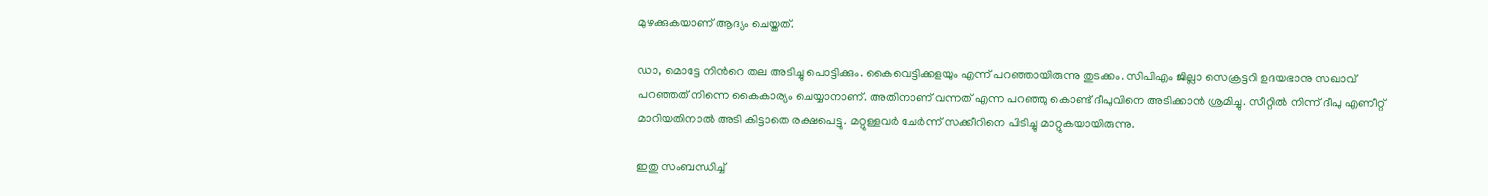മുഴക്കുകയാണ് ആദ്യം ചെയ്തത്.

ഡാ, മൊട്ടേ നിന്‍റെ തല അടിച്ചു പൊട്ടിക്കും. കൈവെട്ടിക്കളയും എന്ന് പറഞ്ഞായിരുന്നു തുടക്കം. സിപിഎം ജില്ലാ സെക്രട്ടറി ഉദയഭാനു സഖാവ് പറഞ്ഞത് നിന്നെ കൈകാര്യം ചെയ്യാനാണ്. അതിനാണ് വന്നത് എന്ന പറഞ്ഞു കൊണ്ട് ദീപുവിനെ അടിക്കാന്‍ ശ്രമിച്ചു. സീറ്റില്‍ നിന്ന് ദീപു എണീറ്റ് മാറിയതിനാല്‍ അടി കിട്ടാതെ രക്ഷപെട്ടു. മറ്റുള്ളവര്‍ ചേര്‍ന്ന് സക്കീറിനെ പിടിച്ചു മാറ്റുകയായിരുന്നു.

ഇതു സംബന്ധിച്ച്‌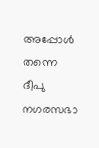അപ്പോള്‍ തന്നെ ദീപു നഗരസഭാ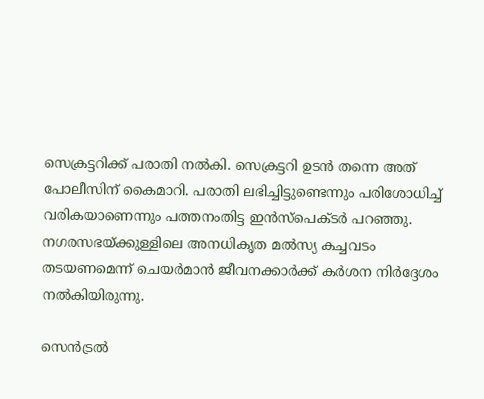സെക്രട്ടറിക്ക് പരാതി നല്‍കി. സെക്രട്ടറി ഉടന്‍ തന്നെ അത് പോലീസിന് കൈമാറി. പരാതി ലഭിച്ചിട്ടുണ്ടെന്നും പരിശോധിച്ച്‌ വരികയാണെന്നും പത്തനംതിട്ട ഇന്‍സ്പെക്ടര്‍ പറഞ്ഞു. നഗരസഭയ്ക്കുള്ളിലെ അനധികൃത മല്‍സ്യ കച്ചവടം തടയണമെന്ന് ചെയര്‍മാന്‍ ജീവനക്കാര്‍ക്ക് കര്‍ശന നിര്‍ദ്ദേശം നല്‍കിയിരുന്നു.

സെന്‍ട്രല്‍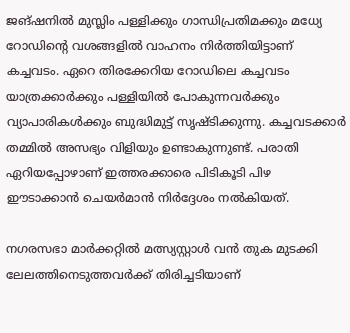ജങ്ഷനില്‍ മുസ്ലിം പള്ളിക്കും ഗാന്ധിപ്രതിമക്കും മധ്യേ റോഡിന്‍റെ വശങ്ങളില്‍ വാഹനം നിര്‍ത്തിയിട്ടാണ് കച്ചവടം. ഏറെ തിരക്കേറിയ റോഡിലെ കച്ചവടം യാത്രക്കാര്‍ക്കും പള്ളിയില്‍ പോകുന്നവര്‍ക്കും വ്യാപാരികള്‍ക്കും ബുദ്ധിമുട്ട് സൃഷ്ടിക്കുന്നു. കച്ചവടക്കാര്‍ തമ്മില്‍ അസഭ്യം വിളിയും ഉണ്ടാകുന്നുണ്ട്. പരാതി ഏറിയപ്പോഴാണ് ഇത്തരക്കാരെ പിടികൂടി പിഴ ഈടാക്കാന്‍ ചെയര്‍മാന്‍ നിര്‍ദ്ദേശം നല്‍കിയത്.

നഗരസഭാ മാര്‍ക്കറ്റില്‍ മത്സ്യസ്റ്റാള്‍ വന്‍ തുക മുടക്കി ലേലത്തിനെടുത്തവര്‍ക്ക് തിരിച്ചടിയാണ്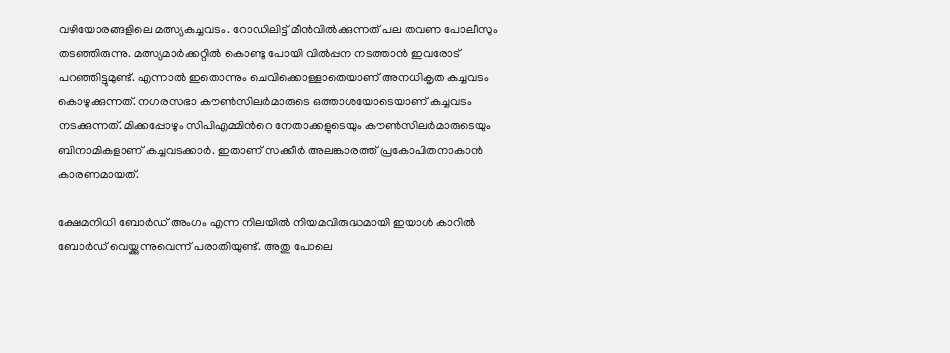വഴിയോരങ്ങളിലെ മത്സ്യകച്ചവടം. റോഡിലിട്ട് മീന്‍വില്‍ക്കുന്നത് പല തവണ പോലീസും തടഞ്ഞിരുന്നു. മത്സ്യമാര്‍ക്കറ്റില്‍ കൊണ്ടു പോയി വില്‍പ്പന നടത്താന്‍ ഇവരോട് പറഞ്ഞിട്ടുമുണ്ട്. എന്നാല്‍ ഇതൊന്നും ചെവിക്കൊള്ളാതെയാണ് അനധികൃത കച്ചവടം കൊഴുക്കുന്നത്. നഗരസഭാ കൗണ്‍സിലര്‍മാരുടെ ഒത്താശയോടെയാണ് കച്ചവടം നടക്കുന്നത്. മിക്കപ്പോഴും സിപിഎമ്മിന്‍റെ നേതാക്കളുടെയും കൗണ്‍സിലര്‍മാരുടെയും ബിനാമികളാണ് കച്ചവടക്കാര്‍. ഇതാണ് സക്കീര്‍ അലങ്കാരത്ത് പ്രകോപിതനാകാന്‍ കാരണമായത്.

ക്ഷേമനിധി ബോര്‍ഡ് അംഗം എന്ന നിലയില്‍ നിയമവിരുദ്ധമായി ഇയാള്‍ കാറില്‍ ബോര്‍ഡ് വെയ്ക്കുന്നുവെന്ന് പരാതിയുണ്ട്. അതു പോലെ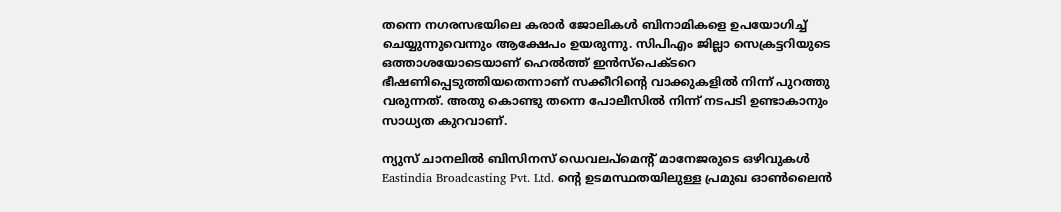തന്നെ നഗരസഭയിലെ കരാര്‍ ജോലികള്‍ ബിനാമികളെ ഉപയോഗിച്ച്‌ ചെയ്യുന്നുവെന്നും ആക്ഷേപം ഉയരുന്നു. സിപിഎം ജില്ലാ സെക്രട്ടറിയുടെ ഒത്താശയോടെയാണ് ഹെല്‍ത്ത് ഇന്‍സ്പെക്ടറെ ഭീഷണിപ്പെടുത്തിയതെന്നാണ് സക്കീറിന്‍റെ വാക്കുകളില്‍ നിന്ന് പുറത്തു വരുന്നത്. അതു കൊണ്ടു തന്നെ പോലീസില്‍ നിന്ന് നടപടി ഉണ്ടാകാനും സാധ്യത കുറവാണ്.

ന്യുസ് ചാനലില്‍ ബിസിനസ് ഡെവലപ്മെന്റ് മാനേജരുടെ ഒഴിവുകള്‍
Eastindia Broadcasting Pvt. Ltd. ന്റെ ഉടമസ്ഥതയിലുള്ള പ്രമുഖ ഓണ്‍ലൈന്‍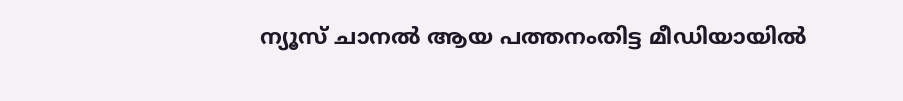ന്യൂസ് ചാനല്‍ ആയ പത്തനംതിട്ട മീഡിയായില്‍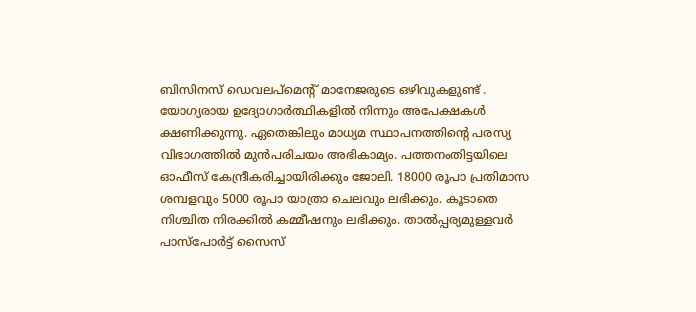ബിസിനസ് ഡെവലപ്മെന്റ് മാനേജരുടെ ഒഴിവുകളുണ്ട് . യോഗ്യരായ ഉദ്യോഗാര്‍ത്ഥികളില്‍ നിന്നും അപേക്ഷകള്‍ ക്ഷണിക്കുന്നു. ഏതെങ്കിലും മാധ്യമ സ്ഥാപനത്തിന്റെ പരസ്യ വിഭാഗത്തില്‍ മുന്‍പരിചയം അഭികാമ്യം. പത്തനംതിട്ടയിലെ ഓഫീസ് കേന്ദ്രീകരിച്ചായിരിക്കും ജോലി. 18000 രൂപാ പ്രതിമാസ ശമ്പളവും 5000 രൂപാ യാത്രാ ചെലവും ലഭിക്കും. കൂടാതെ നിശ്ചിത നിരക്കില്‍ കമ്മീഷനും ലഭിക്കും. താല്‍പ്പര്യമുള്ളവര്‍ പാസ്പോര്‍ട്ട് സൈസ്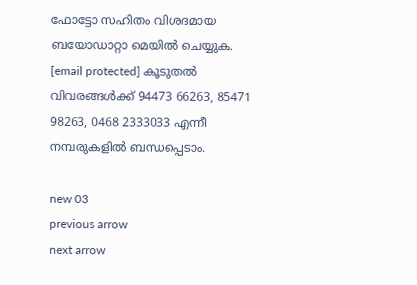ഫോട്ടോ സഹിതം വിശദമായ ബയോഡാറ്റാ മെയില്‍ ചെയ്യുക. [email protected] കൂടുതല്‍ വിവരങ്ങള്‍ക്ക് 94473 66263, 85471 98263, 0468 2333033 എന്നീ നമ്പരുകളില്‍ ബന്ധപ്പെടാം.

new 03
previous arrow
next arrow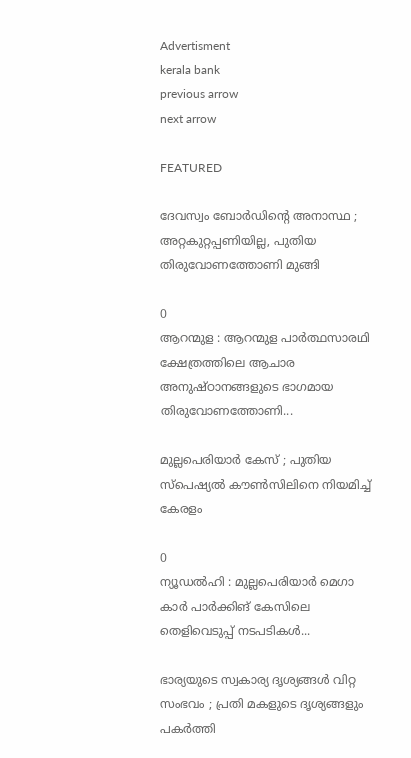Advertisment
kerala bank
previous arrow
next arrow

FEATURED

ദേവസ്വം ബോർഡിന്റെ അനാസ്ഥ ; അറ്റകുറ്റപ്പണിയില്ല, പുതിയ തിരുവോണത്തോണി മുങ്ങി

0
ആറന്മുള : ആറന്മുള പാർത്ഥസാരഥി ക്ഷേത്രത്തിലെ ആചാര അനുഷ്ഠാനങ്ങളുടെ ഭാഗമായ തിരുവോണത്തോണി...

മുല്ലപെരിയാർ കേസ് ; പുതിയ സ്പെഷ്യൽ കൗൺസിലിനെ നിയമിച്ച് കേരളം

0
ന്യൂഡൽഹി : മുല്ലപെരിയാർ മെഗാ കാർ പാർക്കിങ് കേസിലെ തെളിവെടുപ്പ് നടപടികൾ...

ഭാര്യയുടെ സ്വകാര്യ ദൃശ്യങ്ങള്‍ വിറ്റ സംഭവം ; പ്രതി മകളുടെ ദൃശ്യങ്ങളും പകര്‍ത്തി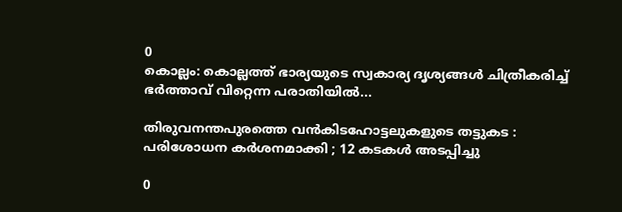0
കൊല്ലം: കൊല്ലത്ത് ഭാര്യയുടെ സ്വകാര്യ ദൃശ്യങ്ങള്‍ ചിത്രീകരിച്ച് ഭര്‍ത്താവ് വിറ്റെന്ന പരാതിയില്‍...

തിരുവനന്തപുരത്തെ വൻകിടഹോട്ടലുകളുടെ തട്ടുകട : പരിശോധന കർശനമാക്കി ; 12 കടകൾ അടപ്പിച്ചു

0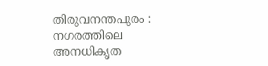തിരുവനന്തപുരം : നഗരത്തിലെ അനധികൃത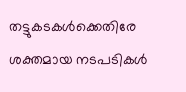തട്ടുകടകൾക്കെതിരേ ശക്തമായ നടപടികൾ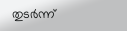തുടർന്ന്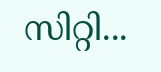സിറ്റി...